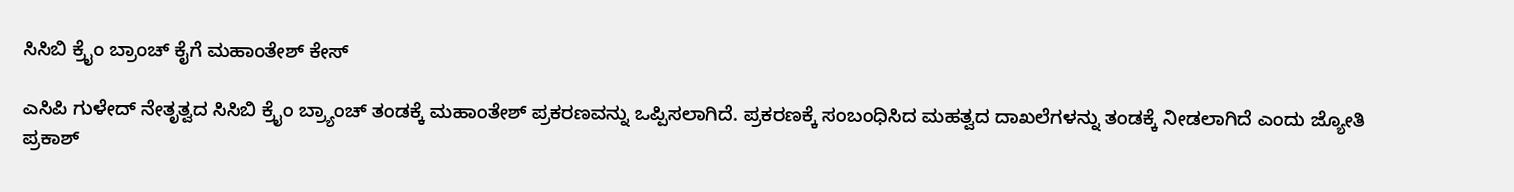ಸಿಸಿಬಿ ಕ್ರೈಂ ಬ್ರಾಂಚ್ ಕೈಗೆ ಮಹಾಂತೇಶ್ ಕೇಸ್

ಎಸಿಪಿ ಗುಳೇದ್ ನೇತೃತ್ವದ ಸಿಸಿಬಿ ಕ್ರೈಂ ಬ್ರ್ಯಾಂಚ್ ತಂಡಕ್ಕೆ ಮಹಾಂತೇಶ್ ಪ್ರಕರಣವನ್ನು ಒಪ್ಪಿಸಲಾಗಿದೆ. ಪ್ರಕರಣಕ್ಕೆ ಸಂಬಂಧಿಸಿದ ಮಹತ್ವದ ದಾಖಲೆಗಳನ್ನು ತಂಡಕ್ಕೆ ನೀಡಲಾಗಿದೆ ಎಂದು ಜ್ಯೋತಿ ಪ್ರಕಾಶ್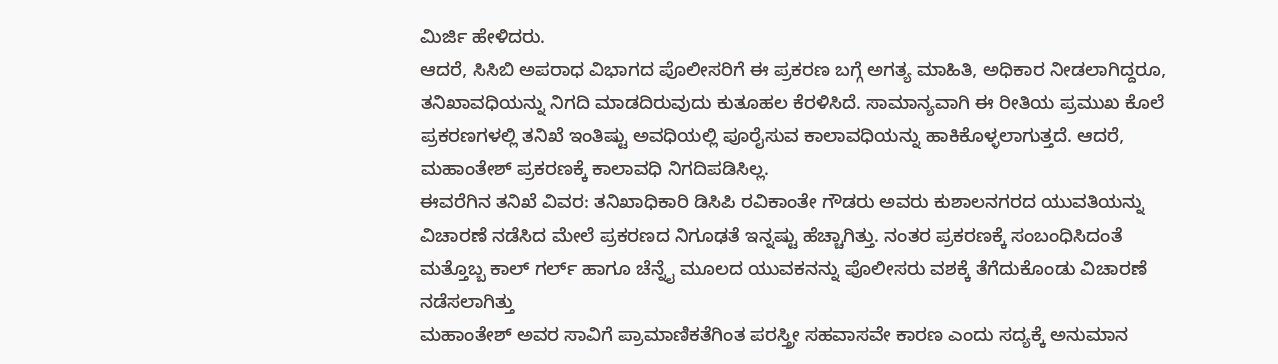ಮಿರ್ಜಿ ಹೇಳಿದರು.
ಆದರೆ, ಸಿಸಿಬಿ ಅಪರಾಧ ವಿಭಾಗದ ಪೊಲೀಸರಿಗೆ ಈ ಪ್ರಕರಣ ಬಗ್ಗೆ ಅಗತ್ಯ ಮಾಹಿತಿ, ಅಧಿಕಾರ ನೀಡಲಾಗಿದ್ದರೂ, ತನಿಖಾವಧಿಯನ್ನು ನಿಗದಿ ಮಾಡದಿರುವುದು ಕುತೂಹಲ ಕೆರಳಿಸಿದೆ. ಸಾಮಾನ್ಯವಾಗಿ ಈ ರೀತಿಯ ಪ್ರಮುಖ ಕೊಲೆ ಪ್ರಕರಣಗಳಲ್ಲಿ ತನಿಖೆ ಇಂತಿಷ್ಟು ಅವಧಿಯಲ್ಲಿ ಪೂರೈಸುವ ಕಾಲಾವಧಿಯನ್ನು ಹಾಕಿಕೊಳ್ಳಲಾಗುತ್ತದೆ. ಆದರೆ, ಮಹಾಂತೇಶ್ ಪ್ರಕರಣಕ್ಕೆ ಕಾಲಾವಧಿ ನಿಗದಿಪಡಿಸಿಲ್ಲ.
ಈವರೆಗಿನ ತನಿಖೆ ವಿವರ: ತನಿಖಾಧಿಕಾರಿ ಡಿಸಿಪಿ ರವಿಕಾಂತೇ ಗೌಡರು ಅವರು ಕುಶಾಲನಗರದ ಯುವತಿಯನ್ನು ವಿಚಾರಣೆ ನಡೆಸಿದ ಮೇಲೆ ಪ್ರಕರಣದ ನಿಗೂಢತೆ ಇನ್ನಷ್ಟು ಹೆಚ್ಚಾಗಿತ್ತು. ನಂತರ ಪ್ರಕರಣಕ್ಕೆ ಸಂಬಂಧಿಸಿದಂತೆ ಮತ್ತೊಬ್ಬ ಕಾಲ್ ಗರ್ಲ್ ಹಾಗೂ ಚೆನ್ನೈ ಮೂಲದ ಯುವಕನನ್ನು ಪೊಲೀಸರು ವಶಕ್ಕೆ ತೆಗೆದುಕೊಂಡು ವಿಚಾರಣೆ ನಡೆಸಲಾಗಿತ್ತು
ಮಹಾಂತೇಶ್ ಅವರ ಸಾವಿಗೆ ಪ್ರಾಮಾಣಿಕತೆಗಿಂತ ಪರಸ್ತ್ರೀ ಸಹವಾಸವೇ ಕಾರಣ ಎಂದು ಸದ್ಯಕ್ಕೆ ಅನುಮಾನ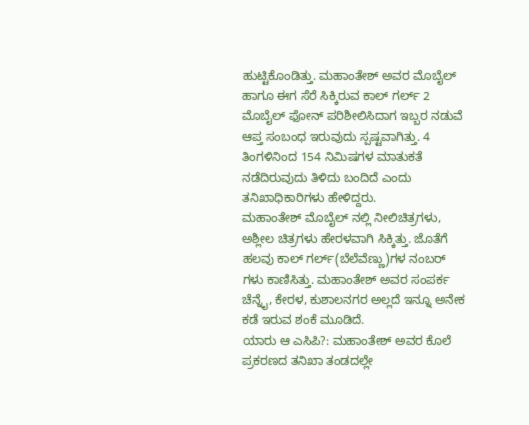ಹುಟ್ಟಿಕೊಂಡಿತ್ತು. ಮಹಾಂತೇಶ್ ಅವರ ಮೊಬೈಲ್ ಹಾಗೂ ಈಗ ಸೆರೆ ಸಿಕ್ಕಿರುವ ಕಾಲ್ ಗರ್ಲ್ 2 ಮೊಬೈಲ್ ಫೋನ್ ಪರಿಶೀಲಿಸಿದಾಗ ಇಬ್ಬರ ನಡುವೆ ಆಪ್ತ ಸಂಬಂಧ ಇರುವುದು ಸ್ಪಷ್ಟವಾಗಿತ್ತು. 4 ತಿಂಗಳಿನಿಂದ 154 ನಿಮಿಷಗಳ ಮಾತುಕತೆ ನಡೆದಿರುವುದು ತಿಳಿದು ಬಂದಿದೆ ಎಂದು ತನಿಖಾಧಿಕಾರಿಗಳು ಹೇಳಿದ್ದರು.
ಮಹಾಂತೇಶ್ ಮೊಬೈಲ್ ನಲ್ಲಿ ನೀಲಿಚಿತ್ರಗಳು, ಅಶ್ಲೀಲ ಚಿತ್ರಗಳು ಹೇರಳವಾಗಿ ಸಿಕ್ಕಿತ್ತು. ಜೊತೆಗೆ ಹಲವು ಕಾಲ್ ಗರ್ಲ್(ಬೆಲೆವೆಣ್ಣು)ಗಳ ನಂಬರ್ ಗಳು ಕಾಣಿಸಿತ್ತು. ಮಹಾಂತೇಶ್ ಅವರ ಸಂಪರ್ಕ ಚೆನ್ನೈ, ಕೇರಳ, ಕುಶಾಲನಗರ ಅಲ್ಲದೆ ಇನ್ನೂ ಅನೇಕ ಕಡೆ ಇರುವ ಶಂಕೆ ಮೂಡಿದೆ.
ಯಾರು ಆ ಎಸಿಪಿ?: ಮಹಾಂತೇಶ್ ಅವರ ಕೊಲೆ ಪ್ರಕರಣದ ತನಿಖಾ ತಂಡದಲ್ಲೇ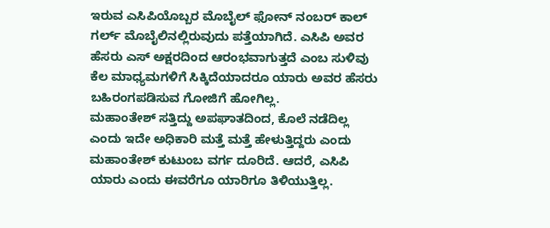ಇರುವ ಎಸಿಪಿಯೊಬ್ಬರ ಮೊಬೈಲ್ ಫೋನ್ ನಂಬರ್ ಕಾಲ್ ಗರ್ಲ್ ಮೊಬೈಲಿನಲ್ಲಿರುವುದು ಪತ್ತೆಯಾಗಿದೆ. ಎಸಿಪಿ ಅವರ ಹೆಸರು ಎಸ್ ಅಕ್ಷರದಿಂದ ಆರಂಭವಾಗುತ್ತದೆ ಎಂಬ ಸುಳಿವು ಕೆಲ ಮಾಧ್ಯಮಗಳಿಗೆ ಸಿಕ್ಕಿದೆಯಾದರೂ ಯಾರು ಅವರ ಹೆಸರು ಬಹಿರಂಗಪಡಿಸುವ ಗೋಜಿಗೆ ಹೋಗಿಲ್ಲ.
ಮಹಾಂತೇಶ್ ಸತ್ತಿದ್ದು ಅಪಘಾತದಿಂದ, ಕೊಲೆ ನಡೆದಿಲ್ಲ ಎಂದು ಇದೇ ಅಧಿಕಾರಿ ಮತ್ತೆ ಮತ್ತೆ ಹೇಳುತ್ತಿದ್ದರು ಎಂದು ಮಹಾಂತೇಶ್ ಕುಟುಂಬ ವರ್ಗ ದೂರಿದೆ. ಆದರೆ, ಎಸಿಪಿ ಯಾರು ಎಂದು ಈವರೆಗೂ ಯಾರಿಗೂ ತಿಳಿಯುತ್ತಿಲ್ಲ.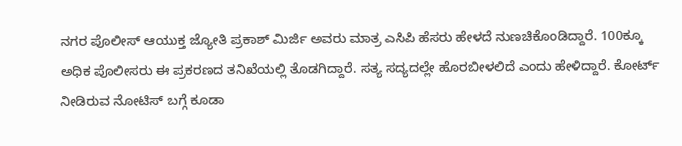ನಗರ ಪೊಲೀಸ್ ಆಯುಕ್ತ ಜ್ಯೋತಿ ಪ್ರಕಾಶ್ ಮಿರ್ಜಿ ಅವರು ಮಾತ್ರ ಎಸಿಪಿ ಹೆಸರು ಹೇಳದೆ ನುಣಚಿಕೊಂಡಿದ್ದಾರೆ. 100ಕ್ಕೂ ಅಧಿಕ ಪೊಲೀಸರು ಈ ಪ್ರಕರಣದ ತನಿಖೆಯಲ್ಲಿ ತೊಡಗಿದ್ದಾರೆ. ಸತ್ಯ ಸದ್ಯದಲ್ಲೇ ಹೊರಬೀಳಲಿದೆ ಎಂದು ಹೇಳಿದ್ದಾರೆ. ಕೋರ್ಟ್ ನೀಡಿರುವ ನೋಟಿಸ್ ಬಗ್ಗೆ ಕೂಡಾ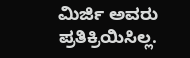ಮಿರ್ಜಿ ಅವರು ಪ್ರತಿಕ್ರಿಯಿಸಿಲ್ಲ.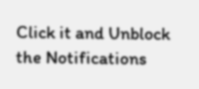Click it and Unblock the Notifications